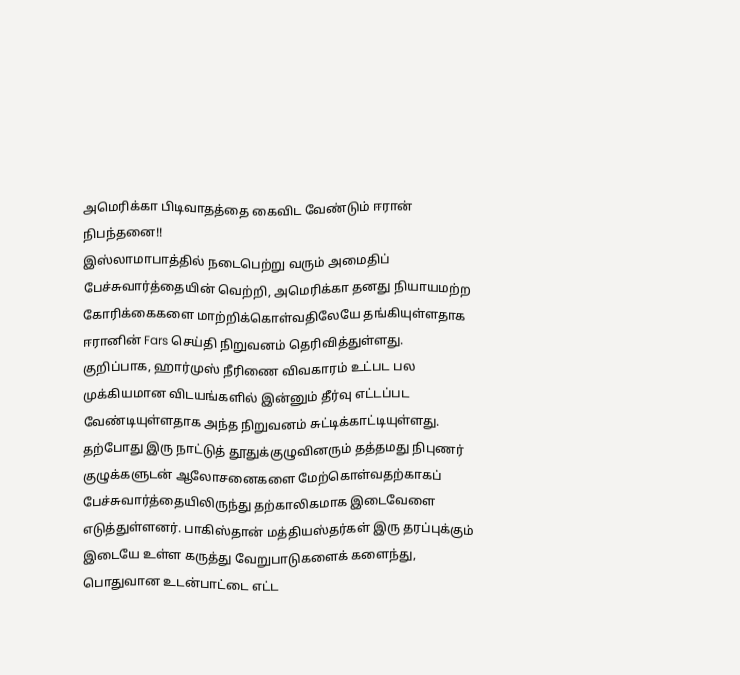அமெரிக்கா பிடிவாதத்தை கைவிட வேண்டும் ஈரான் நிபந்தனை!!
இஸ்லாமாபாத்தில் நடைபெற்று வரும் அமைதிப் பேச்சுவார்த்தையின் வெற்றி, அமெரிக்கா தனது நியாயமற்ற கோரிக்கைகளை மாற்றிக்கொள்வதிலேயே தங்கியுள்ளதாக ஈரானின் Fars செய்தி நிறுவனம் தெரிவித்துள்ளது.
குறிப்பாக, ஹார்முஸ் நீரிணை விவகாரம் உட்பட பல முக்கியமான விடயங்களில் இன்னும் தீர்வு எட்டப்பட வேண்டியுள்ளதாக அந்த நிறுவனம் சுட்டிக்காட்டியுள்ளது.
தற்போது இரு நாட்டுத் தூதுக்குழுவினரும் தத்தமது நிபுணர் குழுக்களுடன் ஆலோசனைகளை மேற்கொள்வதற்காகப் பேச்சுவார்த்தையிலிருந்து தற்காலிகமாக இடைவேளை எடுத்துள்ளனர். பாகிஸ்தான் மத்தியஸ்தர்கள் இரு தரப்புக்கும் இடையே உள்ள கருத்து வேறுபாடுகளைக் களைந்து, பொதுவான உடன்பாட்டை எட்ட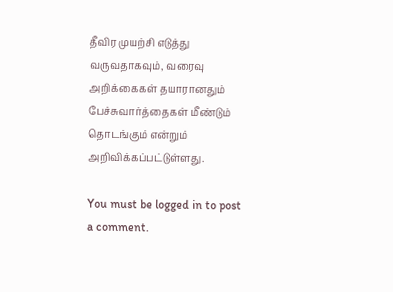தீவிர முயற்சி எடுத்து வருவதாகவும், வரைவு அறிக்கைகள் தயாரானதும் பேச்சுவார்த்தைகள் மீண்டும் தொடங்கும் என்றும் அறிவிக்கப்பட்டுள்ளது.

You must be logged in to post a comment.